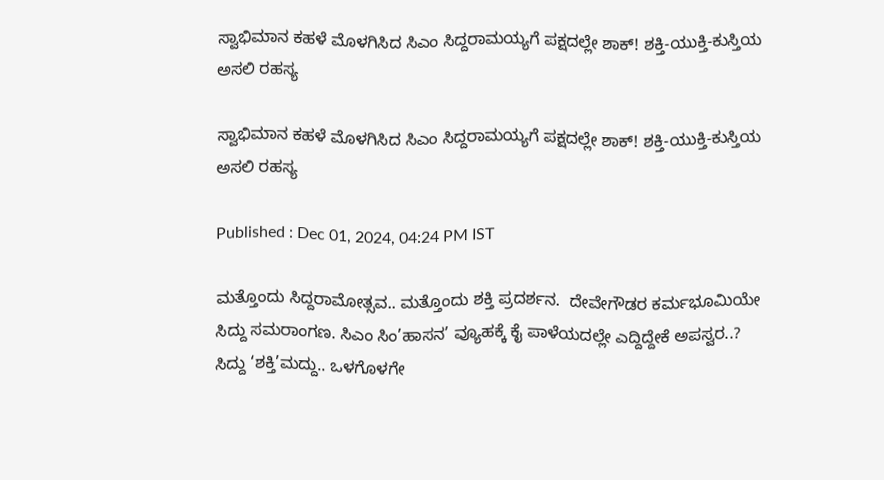ಸ್ವಾಭಿಮಾನ ಕಹಳೆ ಮೊಳಗಿಸಿದ ಸಿಎಂ ಸಿದ್ದರಾಮಯ್ಯಗೆ ಪಕ್ಷದಲ್ಲೇ ಶಾಕ್! ಶಕ್ತಿ-ಯುಕ್ತಿ-ಕುಸ್ತಿಯ ಅಸಲಿ ರಹಸ್ಯ

ಸ್ವಾಭಿಮಾನ ಕಹಳೆ ಮೊಳಗಿಸಿದ ಸಿಎಂ ಸಿದ್ದರಾಮಯ್ಯಗೆ ಪಕ್ಷದಲ್ಲೇ ಶಾಕ್! ಶಕ್ತಿ-ಯುಕ್ತಿ-ಕುಸ್ತಿಯ ಅಸಲಿ ರಹಸ್ಯ

Published : Dec 01, 2024, 04:24 PM IST

ಮತ್ತೊಂದು ಸಿದ್ದರಾಮೋತ್ಸವ.. ಮತ್ತೊಂದು ಶಕ್ತಿ ಪ್ರದರ್ಶನ.  ದೇವೇಗೌಡರ ಕರ್ಮಭೂಮಿಯೇ ಸಿದ್ದು ಸಮರಾಂಗಣ. ಸಿಎಂ ಸಿಂ’ಹಾಸನ’ ವ್ಯೂಹಕ್ಕೆ ಕೈ ಪಾಳೆಯದಲ್ಲೇ ಎದ್ದಿದ್ದೇಕೆ ಅಪಸ್ವರ..? ಸಿದ್ದು ‘ಶಕ್ತಿ’ಮದ್ದು.. ಒಳಗೊಳಗೇ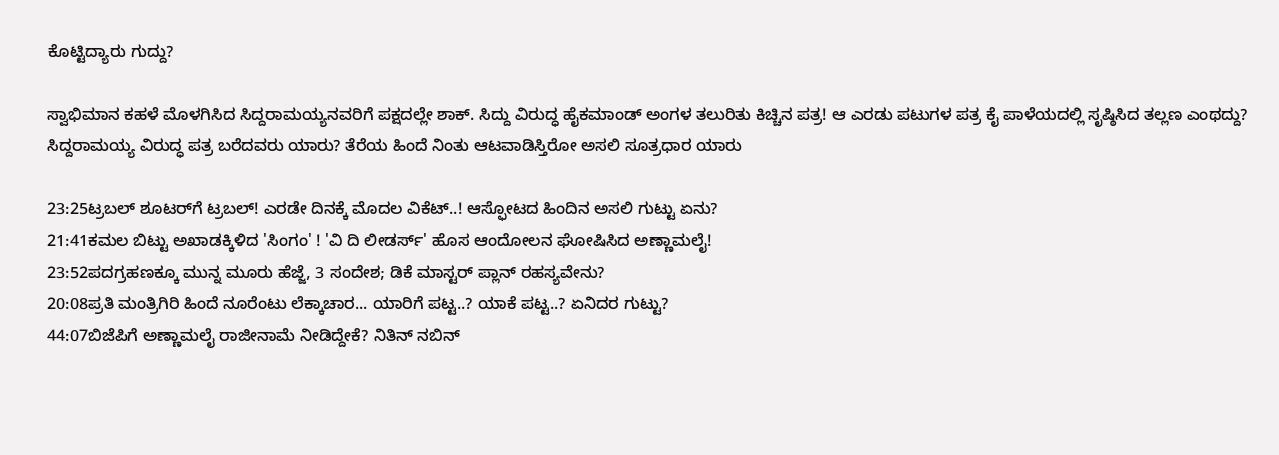ಕೊಟ್ಟಿದ್ಯಾರು ಗುದ್ದು?

ಸ್ವಾಭಿಮಾನ ಕಹಳೆ ಮೊಳಗಿಸಿದ ಸಿದ್ದರಾಮಯ್ಯನವರಿಗೆ ಪಕ್ಷದಲ್ಲೇ ಶಾಕ್. ಸಿದ್ದು ವಿರುದ್ಧ ಹೈಕಮಾಂಡ್ ಅಂಗಳ ತಲುರಿತು ಕಿಚ್ಚಿನ ಪತ್ರ! ಆ ಎರಡು ಪಟುಗಳ ಪತ್ರ ಕೈ ಪಾಳೆಯದಲ್ಲಿ ಸೃಷ್ಠಿಸಿದ ತಲ್ಲಣ ಎಂಥದ್ದು? ಸಿದ್ದರಾಮಯ್ಯ ವಿರುದ್ಧ ಪತ್ರ ಬರೆದವರು ಯಾರು? ತೆರೆಯ ಹಿಂದೆ ನಿಂತು ಆಟವಾಡಿಸ್ತಿರೋ ಅಸಲಿ ಸೂತ್ರಧಾರ ಯಾರು

23:25ಟ್ರಬಲ್ ಶೂಟರ್‌ಗೆ ಟ್ರಬಲ್! ಎರಡೇ ದಿನಕ್ಕೆ ಮೊದಲ ವಿಕೆಟ್..! ಆಸ್ಫೋಟದ ಹಿಂದಿನ ಅಸಲಿ ಗುಟ್ಟು ಏನು?
21:41ಕಮಲ ಬಿಟ್ಟು ಅಖಾಡಕ್ಕಿಳಿದ 'ಸಿಂಗಂ' ! 'ವಿ ದಿ ಲೀಡರ್ಸ್' ಹೊಸ ಆಂದೋಲನ ಘೋಷಿಸಿದ ಅಣ್ಣಾಮಲೈ!
23:52ಪದಗ್ರಹಣಕ್ಕೂ ಮುನ್ನ ಮೂರು ಹೆಜ್ಜೆ, 3 ಸಂದೇಶ; ಡಿಕೆ ಮಾಸ್ಟರ್ ಪ್ಲಾನ್‌ ರಹಸ್ಯವೇನು?
20:08ಪ್ರತಿ ಮಂತ್ರಿಗಿರಿ ಹಿಂದೆ ನೂರೆಂಟು ಲೆಕ್ಕಾಚಾರ... ಯಾರಿಗೆ ಪಟ್ಟ..? ಯಾಕೆ ಪಟ್ಟ..? ಏನಿದರ ಗುಟ್ಟು?
44:07ಬಿಜೆಪಿಗೆ ಅಣ್ಣಾಮಲೈ ರಾಜೀನಾಮೆ ನೀಡಿದ್ದೇಕೆ? ನಿತಿನ್ ನಬಿನ್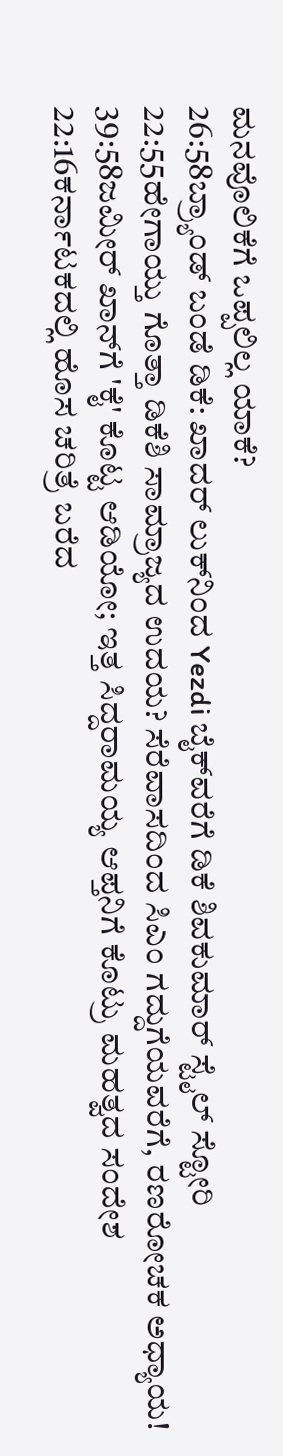ಮನವೊಲಿಕೆಗೆ ಒಪ್ಪಲಿಲ್ಲ ಯಾಕೆ?
26:58ಬ್ರ್ಯಾಂಡ್ ಬಂಡೆ ಡಿಕೆ: ಖಾದರ್ ಲುಕ್‌ನಿಂದ Yezdi ಬೈಕ್‌ವರೆಗೆ ಡಿಕೆ ಶಿವಕುಮಾರ್ ಸ್ಟೈಲ್ ಸ್ಟೋರಿ
22:55ಹೇಗಾಯ್ತು ಗೊತ್ತಾ ಡಿಕೆಶಿ ಸಾಮ್ರಾಜ್ಯದ ಉದಯ? ಸೆರೆವಾಸದಿಂದ ಸಿಎಂ ಗದ್ದುಗೆಯವರೆಗೆ, ರಣರೋಚಕ ಅಧ್ಯಾಯ!
39:58ಜಮೀರ್ ಖಾನ್‌ಗೆ 'ಕೈ' ಕೊಟ್ಟ ಆಡಿಯೋ; ಇತ್ತ ಸಿದ್ದರಾಮಯ್ಯ ಆಪ್ತನಿಗೆ ಕೊಟ್ರು ಮಹತ್ವದ ಸಂದೇಶ
22:16ಕರ್ನಾಟಕದಲ್ಲಿ ಹೊಸ ಚರಿತ್ರೆ ಬರೆದ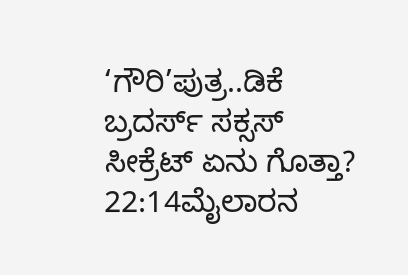‘ಗೌರಿ’ಪುತ್ರ..ಡಿಕೆ ಬ್ರದರ್ಸ್ ಸಕ್ಸಸ್ ಸೀಕ್ರೆಟ್ ಏನು ಗೊತ್ತಾ?
22:14ಮೈಲಾರನ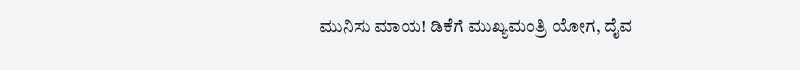ಮುನಿಸು ಮಾಯ! ಡಿಕೆಗೆ ಮುಖ್ಯಮಂತ್ರಿ ಯೋಗ, ದೈವ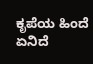ಕೃಪೆಯ ಹಿಂದೆ ಏನಿದೆ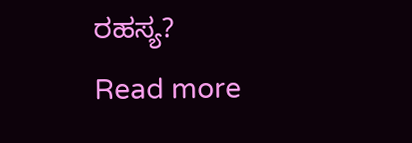ರಹಸ್ಯ?
Read more